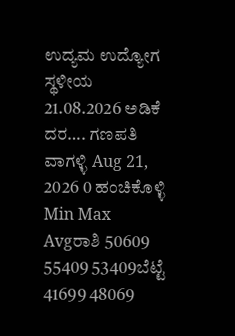ಉದ್ಯಮ ಉದ್ಯೋಗ ಸ್ಥಳೀಯ 21.08.2026 ಅಡಿಕೆ ದರ…. ಗಣಪತಿ ವಾಗಳ್ಳಿ Aug 21, 2026 0 ಹಂಚಿಕೊಳ್ಳಿ Min Max Avgರಾಶಿ 50609 55409 53409ಬೆಟ್ಟೆ 41699 48069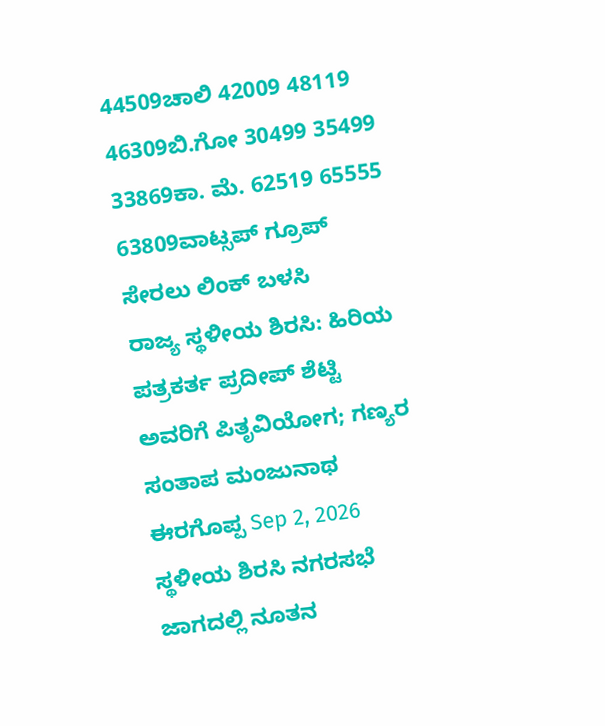44509ಚಾಲಿ 42009 48119 46309ಬಿ.ಗೋ 30499 35499 33869ಕಾ. ಮೆ. 62519 65555 63809ವಾಟ್ಸಪ್ ಗ್ರೂಪ್ ಸೇರಲು ಲಿಂಕ್ ಬಳಸಿ
ರಾಜ್ಯ ಸ್ಥಳೀಯ ಶಿರಸಿ: ಹಿರಿಯ ಪತ್ರಕರ್ತ ಪ್ರದೀಪ್ ಶೆಟ್ಟಿ ಅವರಿಗೆ ಪಿತೃವಿಯೋಗ; ಗಣ್ಯರ ಸಂತಾಪ ಮಂಜುನಾಥ ಈರಗೊಪ್ಪ Sep 2, 2026
ಸ್ಥಳೀಯ ಶಿರಸಿ ನಗರಸಭೆ ಜಾಗದಲ್ಲಿ ನೂತನ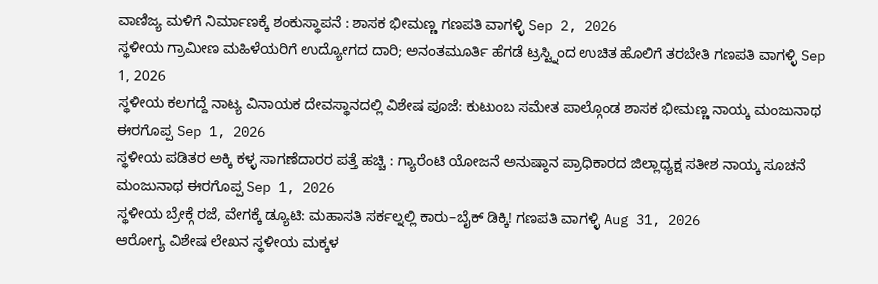ವಾಣಿಜ್ಯ ಮಳಿಗೆ ನಿರ್ಮಾಣಕ್ಕೆ ಶಂಕುಸ್ಥಾಪನೆ : ಶಾಸಕ ಭೀಮಣ್ಣ ಗಣಪತಿ ವಾಗಳ್ಳಿ Sep 2, 2026
ಸ್ಥಳೀಯ ಗ್ರಾಮೀಣ ಮಹಿಳೆಯರಿಗೆ ಉದ್ಯೋಗದ ದಾರಿ; ಅನಂತಮೂರ್ತಿ ಹೆಗಡೆ ಟ್ರಸ್ಟ್ನಿಂದ ಉಚಿತ ಹೊಲಿಗೆ ತರಬೇತಿ ಗಣಪತಿ ವಾಗಳ್ಳಿ Sep 1, 2026
ಸ್ಥಳೀಯ ಕಲಗದ್ದೆ ನಾಟ್ಯ ವಿನಾಯಕ ದೇವಸ್ಥಾನದಲ್ಲಿ ವಿಶೇಷ ಪೂಜೆ: ಕುಟುಂಬ ಸಮೇತ ಪಾಲ್ಗೊಂಡ ಶಾಸಕ ಭೀಮಣ್ಣ ನಾಯ್ಕ ಮಂಜುನಾಥ ಈರಗೊಪ್ಪ Sep 1, 2026
ಸ್ಥಳೀಯ ಪಡಿತರ ಅಕ್ಕಿ ಕಳ್ಳ ಸಾಗಣೆದಾರರ ಪತ್ತೆ ಹಚ್ಚಿ : ಗ್ಯಾರೆಂಟಿ ಯೋಜನೆ ಅನುಷ್ಠಾನ ಪ್ರಾಧಿಕಾರದ ಜಿಲ್ಲಾಧ್ಯಕ್ಷ ಸತೀಶ ನಾಯ್ಕ ಸೂಚನೆ ಮಂಜುನಾಥ ಈರಗೊಪ್ಪ Sep 1, 2026
ಸ್ಥಳೀಯ ಬ್ರೇಕ್ಗೆ ರಜೆ, ವೇಗಕ್ಕೆ ಡ್ಯೂಟಿ: ಮಹಾಸತಿ ಸರ್ಕಲ್ನಲ್ಲಿ ಕಾರು–ಬೈಕ್ ಡಿಕ್ಕಿ! ಗಣಪತಿ ವಾಗಳ್ಳಿ Aug 31, 2026
ಆರೋಗ್ಯ ವಿಶೇಷ ಲೇಖನ ಸ್ಥಳೀಯ ಮಕ್ಕಳ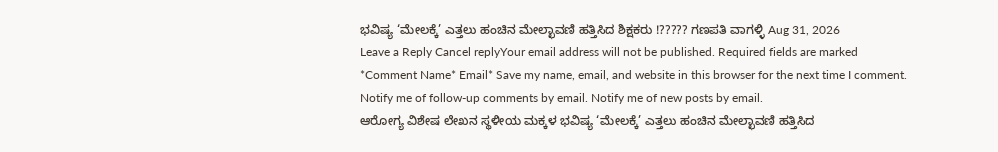ಭವಿಷ್ಯ ‘ಮೇಲಕ್ಕೆ’ ಎತ್ತಲು ಹಂಚಿನ ಮೇಲ್ಛಾವಣಿ ಹತ್ತಿಸಿದ ಶಿಕ್ಷಕರು !????? ಗಣಪತಿ ವಾಗಳ್ಳಿ Aug 31, 2026
Leave a Reply Cancel replyYour email address will not be published. Required fields are marked *Comment Name* Email* Save my name, email, and website in this browser for the next time I comment. Notify me of follow-up comments by email. Notify me of new posts by email.
ಆರೋಗ್ಯ ವಿಶೇಷ ಲೇಖನ ಸ್ಥಳೀಯ ಮಕ್ಕಳ ಭವಿಷ್ಯ ‘ಮೇಲಕ್ಕೆ’ ಎತ್ತಲು ಹಂಚಿನ ಮೇಲ್ಛಾವಣಿ ಹತ್ತಿಸಿದ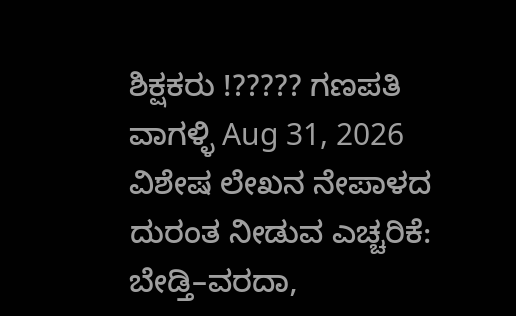ಶಿಕ್ಷಕರು !????? ಗಣಪತಿ ವಾಗಳ್ಳಿ Aug 31, 2026
ವಿಶೇಷ ಲೇಖನ ನೇಪಾಳದ ದುರಂತ ನೀಡುವ ಎಚ್ಚರಿಕೆ: ಬೇಡ್ತಿ–ವರದಾ,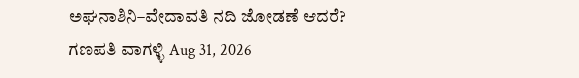ಅಘನಾಶಿನಿ–ವೇದಾವತಿ ನದಿ ಜೋಡಣೆ ಆದರೆ? ಗಣಪತಿ ವಾಗಳ್ಳಿ Aug 31, 2026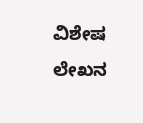ವಿಶೇಷ ಲೇಖನ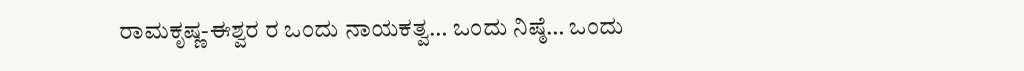ರಾಮಕೃಷ್ಣ-ಈಶ್ವರ ರ ಒಂದು ನಾಯಕತ್ವ… ಒಂದು ನಿಷ್ಠೆ… ಒಂದು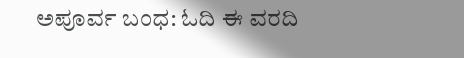ಅಪೂರ್ವ ಬಂಧ: ಓದಿ ಈ ವರದಿ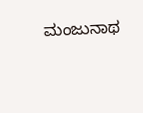ಮಂಜುನಾಥ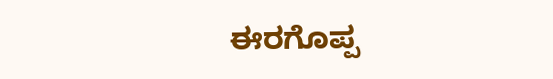ಈರಗೊಪ್ಪ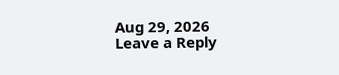Aug 29, 2026
Leave a Reply